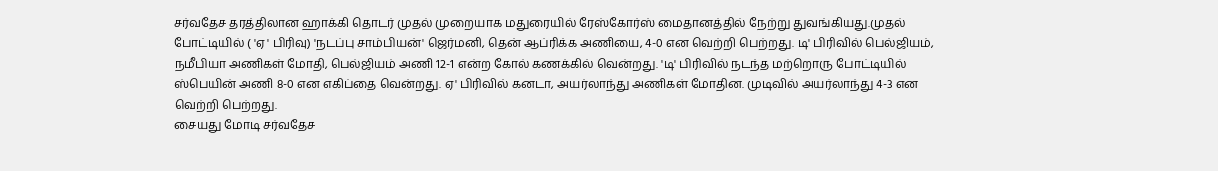சர்வதேச தரத்திலான ஹாக்கி தொடர் முதல் முறையாக மதுரையில் ரேஸ்கோர்ஸ் மைதானத்தில் நேற்று துவங்கியது.முதல் போட்டியில் ( 'ஏ ' பிரிவு) 'நடப்பு சாம்பியன்' ஜெர்மனி, தென் ஆப்ரிக்க அணியை, 4-0 என வெற்றி பெற்றது. டி' பிரிவில் பெல்ஜியம், நமீபியா அணிகள் மோதி, பெல்ஜியம் அணி 12-1 என்ற கோல் கணக்கில் வென்றது. 'டி' பிரிவில் நடந்த மற்றொரு போட்டியில் ஸ்பெயின் அணி 8-0 என எகிப்தை வென்றது. ஏ' பிரிவில் கனடா, அயர்லாந்து அணிகள் மோதின. முடிவில் அயர்லாந்து 4-3 என வெற்றி பெற்றது.
சையது மோடி சர்வதேச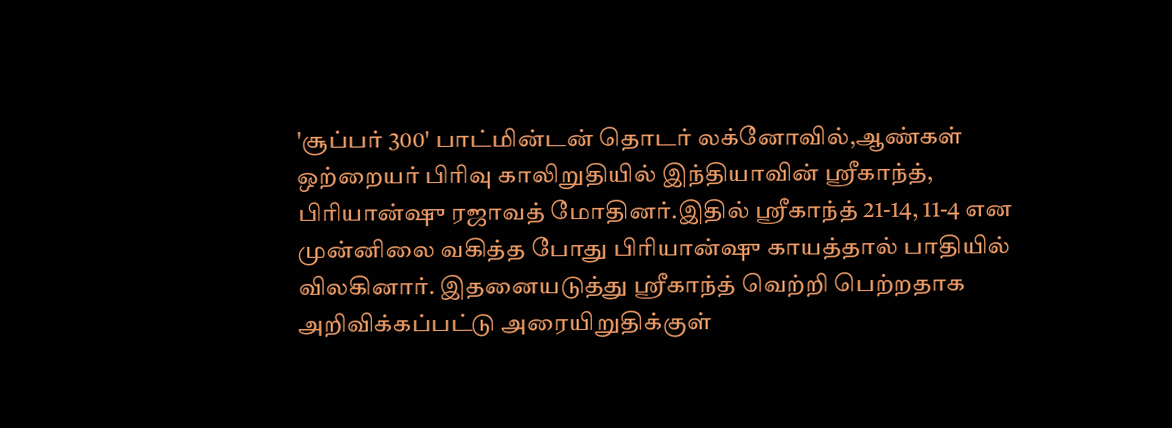'சூப்பர் 300' பாட்மின்டன் தொடர் லக்னோவில்,ஆண்கள் ஒற்றையர் பிரிவு காலிறுதியில் இந்தியாவின் ஸ்ரீகாந்த், பிரியான்ஷு ரஜாவத் மோதினர்.இதில் ஸ்ரீகாந்த் 21-14, 11-4 என முன்னிலை வகித்த போது பிரியான்ஷு காயத்தால் பாதியில் விலகினார். இதனையடுத்து ஸ்ரீகாந்த் வெற்றி பெற்றதாக அறிவிக்கப்பட்டு அரையிறுதிக்குள்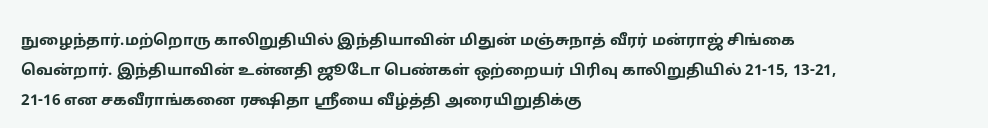நுழைந்தார்.மற்றொரு காலிறுதியில் இந்தியாவின் மிதுன் மஞ்சுநாத் வீரர் மன்ராஜ் சிங்கை வென்றார். இந்தியாவின் உன்னதி ஜூடோ பெண்கள் ஒற்றையர் பிரிவு காலிறுதியில் 21-15, 13-21, 21-16 என சகவீராங்கனை ரக்ஷிதா ஸ்ரீயை வீழ்த்தி அரையிறுதிக்கு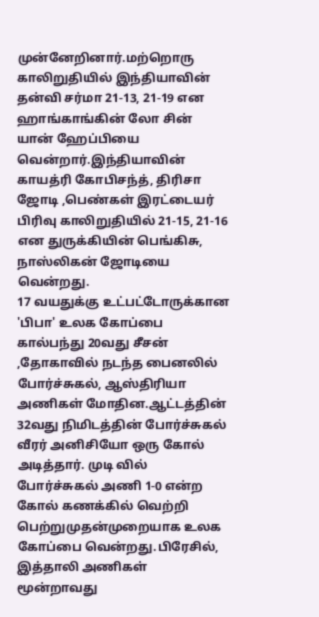முன்னேறினார்.மற்றொரு காலிறுதியில் இந்தியாவின் தன்வி சர்மா 21-13, 21-19 என ஹாங்காங்கின் லோ சின் யான் ஹேப்பியை வென்றார்.இந்தியாவின் காயத்ரி கோபிசந்த், திரிசா ஜோடி ,பெண்கள் இரட்டையர் பிரிவு காலிறுதியில் 21-15, 21-16 என துருக்கியின் பெங்கிசு, நாஸ்லிகன் ஜோடியை வென்றது.
17 வயதுக்கு உட்பட்டோருக்கான 'பிபா' உலக கோப்பை கால்பந்து 20வது சீசன் ,தோகாவில் நடந்த பைனலில் போர்ச்சுகல், ஆஸ்திரியா அணிகள் மோதின.ஆட்டத்தின் 32வது நிமிடத்தின் போர்ச்சுகல் வீரர் அனிசியோ ஒரு கோல் அடித்தார். முடி வில் போர்ச்சுகல் அணி 1-0 என்ற கோல் கணக்கில் வெற்றி பெற்றுமுதன்முறையாக உலக கோப்பை வென்றது.பிரேசில், இத்தாலி அணிகள் மூன்றாவது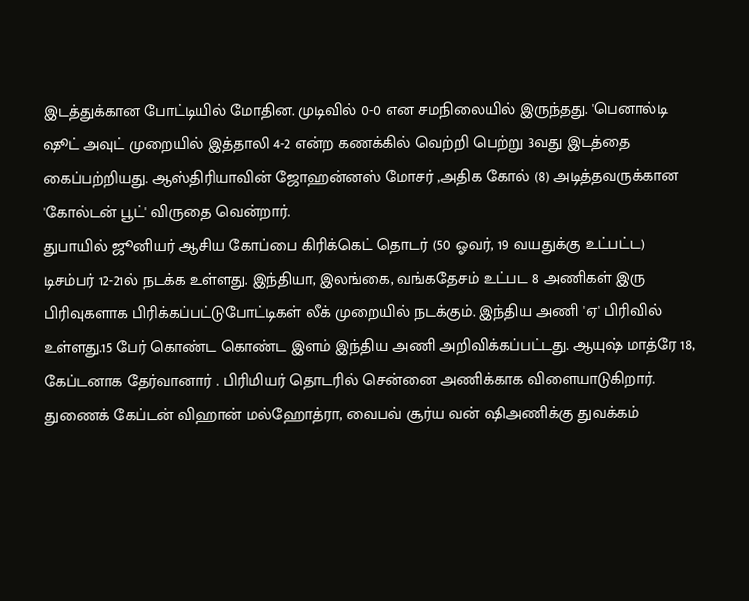இடத்துக்கான போட்டியில் மோதின. முடிவில் 0-0 என சமநிலையில் இருந்தது. 'பெனால்டி ஷூட் அவுட் முறையில் இத்தாலி 4-2 என்ற கணக்கில் வெற்றி பெற்று 3வது இடத்தை கைப்பற்றியது. ஆஸ்திரியாவின் ஜோஹன்னஸ் மோசர் ,அதிக கோல் (8) அடித்தவருக்கான 'கோல்டன் பூட்' விருதை வென்றார்.
துபாயில் ஜூனியர் ஆசிய கோப்பை கிரிக்கெட் தொடர் (50 ஓவர், 19 வயதுக்கு உட்பட்ட) டிசம்பர் 12-21ல் நடக்க உள்ளது. இந்தியா, இலங்கை, வங்கதேசம் உட்பட 8 அணிகள் இரு பிரிவுகளாக பிரிக்கப்பட்டுபோட்டிகள் லீக் முறையில் நடக்கும். இந்திய அணி 'ஏ' பிரிவில் உள்ளது.15 பேர் கொண்ட கொண்ட இளம் இந்திய அணி அறிவிக்கப்பட்டது. ஆயுஷ் மாத்ரே 18, கேப்டனாக தேர்வானார் . பிரிமியர் தொடரில் சென்னை அணிக்காக விளையாடுகிறார். துணைக் கேப்டன் விஹான் மல்ஹோத்ரா, வைபவ் சூர்ய வன் ஷிஅணிக்கு துவக்கம்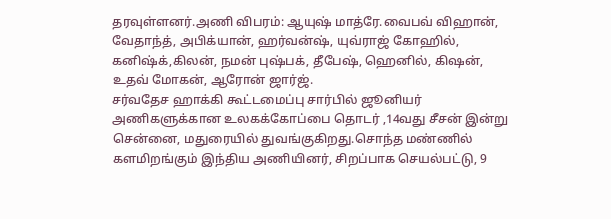தரவுள்ளனர்.அணி விபரம்: ஆயுஷ் மாத்ரே.வைபவ் விஹான், வேதாந்த், அபிக்யான், ஹர்வன்ஷ், யுவ்ராஜ் கோஹில், கனிஷ்க்,கிலன், நமன் புஷ்பக், தீபேஷ், ஹெனில், கிஷன், உதவ் மோகன், ஆரோன் ஜார்ஜ்.
சர்வதேச ஹாக்கி கூட்டமைப்பு சார்பில் ஜூனியர் அணிகளுக்கான உலகக்கோப்பை தொடர் ,14வது சீசன் இன்று சென்னை, மதுரையில் துவங்குகிறது.சொந்த மண்ணில் களமிறங்கும் இந்திய அணியினர், சிறப்பாக செயல்பட்டு, 9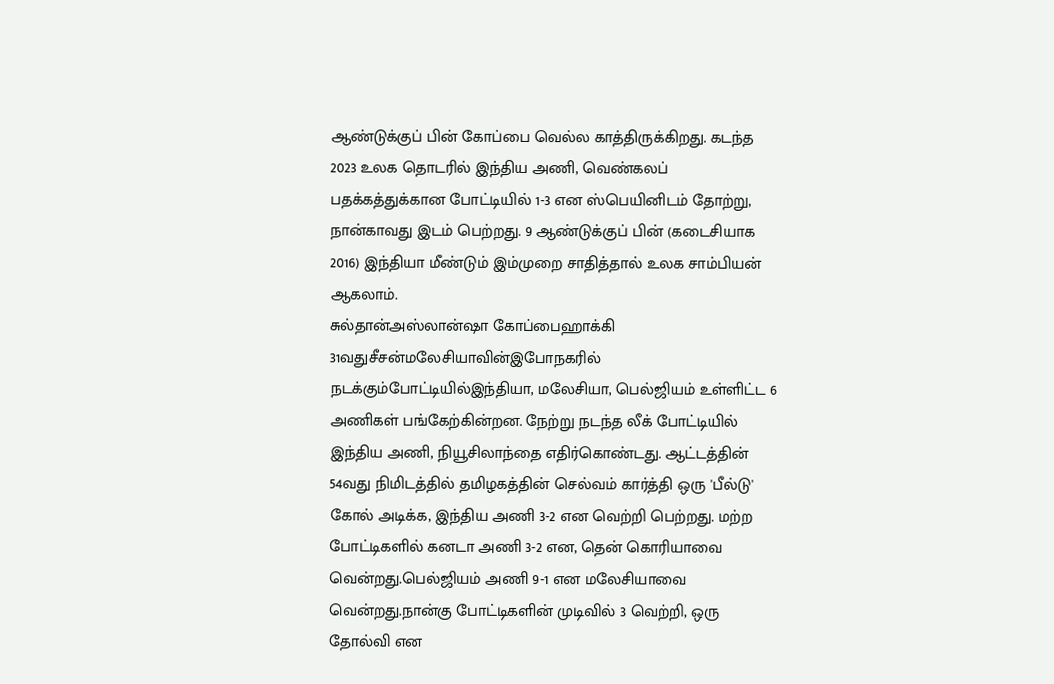ஆண்டுக்குப் பின் கோப்பை வெல்ல காத்திருக்கிறது. கடந்த 2023 உலக தொடரில் இந்திய அணி, வெண்கலப் பதக்கத்துக்கான போட்டியில் 1-3 என ஸ்பெயினிடம் தோற்று, நான்காவது இடம் பெற்றது. 9 ஆண்டுக்குப் பின் (கடைசியாக 2016) இந்தியா மீண்டும் இம்முறை சாதித்தால் உலக சாம்பியன் ஆகலாம்.
சுல்தான்அஸ்லான்ஷா கோப்பைஹாக்கி 31வதுசீசன்மலேசியாவின்இபோநகரில் நடக்கும்போட்டியில்இந்தியா, மலேசியா, பெல்ஜியம் உள்ளிட்ட 6 அணிகள் பங்கேற்கின்றன. நேற்று நடந்த லீக் போட்டியில் இந்திய அணி, நியூசிலாந்தை எதிர்கொண்டது. ஆட்டத்தின் 54வது நிமிடத்தில் தமிழகத்தின் செல்வம் கார்த்தி ஒரு 'பீல்டு' கோல் அடிக்க, இந்திய அணி 3-2 என வெற்றி பெற்றது. மற்ற போட்டிகளில் கனடா அணி 3-2 என, தென் கொரியாவை வென்றது.பெல்ஜியம் அணி 9-1 என மலேசியாவை வென்றது.நான்கு போட்டிகளின் முடிவில் 3 வெற்றி, ஒரு தோல்வி என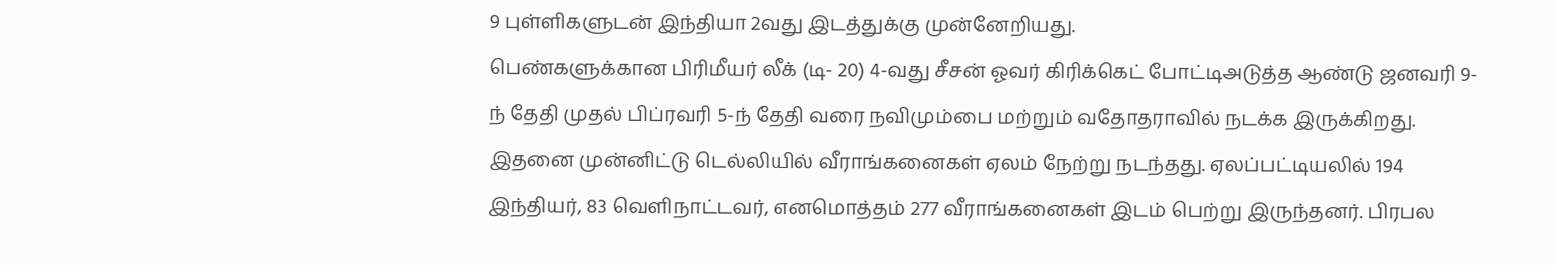9 புள்ளிகளுடன் இந்தியா 2வது இடத்துக்கு முன்னேறியது.
பெண்களுக்கான பிரிமீயர் லீக் (டி- 20) 4-வது சீசன் ஓவர் கிரிக்கெட் போட்டிஅடுத்த ஆண்டு ஜனவரி 9-ந் தேதி முதல் பிப்ரவரி 5-ந் தேதி வரை நவிமும்பை மற்றும் வதோதராவில் நடக்க இருக்கிறது. இதனை முன்னிட்டு டெல்லியில் வீராங்கனைகள் ஏலம் நேற்று நடந்தது. ஏலப்பட்டியலில் 194 இந்தியர், 83 வெளிநாட்டவர், எனமொத்தம் 277 வீராங்கனைகள் இடம் பெற்று இருந்தனர். பிரபல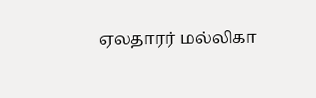ஏலதாரர் மல்லிகா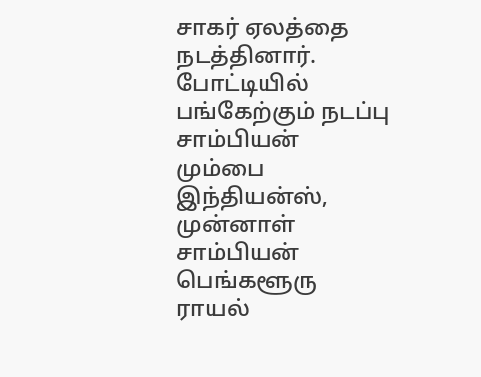சாகர் ஏலத்தை நடத்தினார். போட்டியில் பங்கேற்கும் நடப்பு சாம்பியன் மும்பை இந்தியன்ஸ், முன்னாள் சாம்பியன் பெங்களூரு ராயல்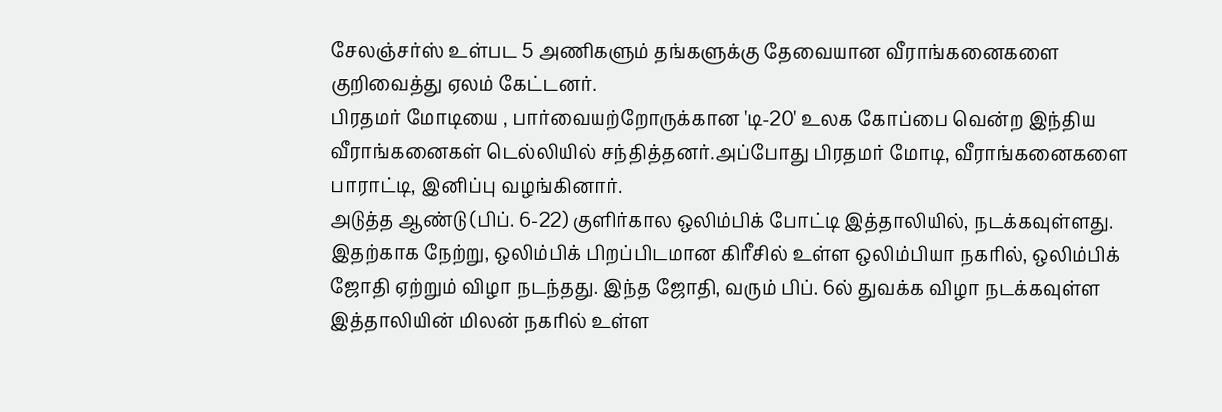சேலஞ்சர்ஸ் உள்பட 5 அணிகளும் தங்களுக்கு தேவையான வீராங்கனைகளை குறிவைத்து ஏலம் கேட்டனர்.
பிரதமர் மோடியை , பார்வையற்றோருக்கான 'டி-20' உலக கோப்பை வென்ற இந்திய வீராங்கனைகள் டெல்லியில் சந்தித்தனர்.அப்போது பிரதமர் மோடி, வீராங்கனைகளை பாராட்டி, இனிப்பு வழங்கினார்.
அடுத்த ஆண்டு (பிப். 6-22) குளிர்கால ஒலிம்பிக் போட்டி இத்தாலியில், நடக்கவுள்ளது. இதற்காக நேற்று, ஒலிம்பிக் பிறப்பிடமான கிரீசில் உள்ள ஒலிம்பியா நகரில், ஒலிம்பிக் ஜோதி ஏற்றும் விழா நடந்தது. இந்த ஜோதி, வரும் பிப். 6ல் துவக்க விழா நடக்கவுள்ள இத்தாலியின் மிலன் நகரில் உள்ள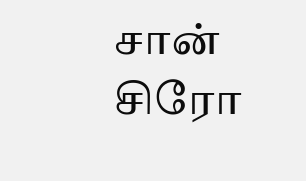சான் சிரோ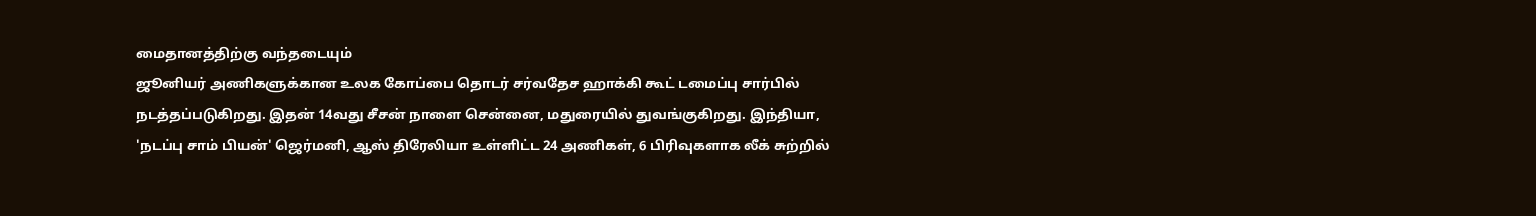மைதானத்திற்கு வந்தடையும்
ஜூனியர் அணிகளுக்கான உலக கோப்பை தொடர் சர்வதேச ஹாக்கி கூட் டமைப்பு சார்பில் நடத்தப்படுகிறது. இதன் 14வது சீசன் நாளை சென்னை, மதுரையில் துவங்குகிறது. இந்தியா, 'நடப்பு சாம் பியன்' ஜெர்மனி, ஆஸ் திரேலியா உள்ளிட்ட 24 அணிகள், 6 பிரிவுகளாக லீக் சுற்றில்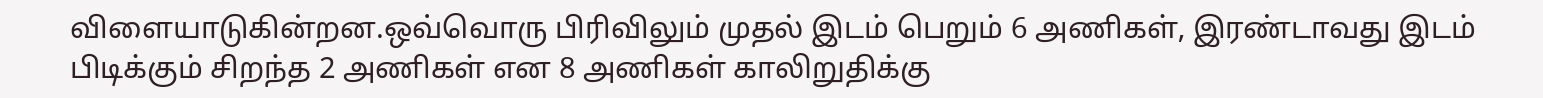விளையாடுகின்றன.ஒவ்வொரு பிரிவிலும் முதல் இடம் பெறும் 6 அணிகள், இரண்டாவது இடம் பிடிக்கும் சிறந்த 2 அணிகள் என 8 அணிகள் காலிறுதிக்கு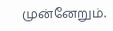முன்னேறும்.